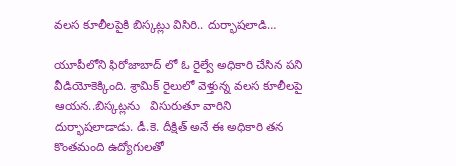వలస కూలీలపైకి బిస్కట్లు విసిరి.. దుర్భాషలాడి…

యూపీలోని ఫిరోజాబాద్ లో ఓ రైల్వే అధికారి చేసిన పని వీడియోకెక్కింది. శ్రామిక్ రైలులో వెళ్తున్న వలస కూలీలపై ఆయన..బిస్కట్లను   విసురుతూ వారిని దుర్భాషలాడాడు. డీ.కె. దీక్షిత్ అనే ఈ అధికారి తన కొంతమంది ఉద్యోగులతో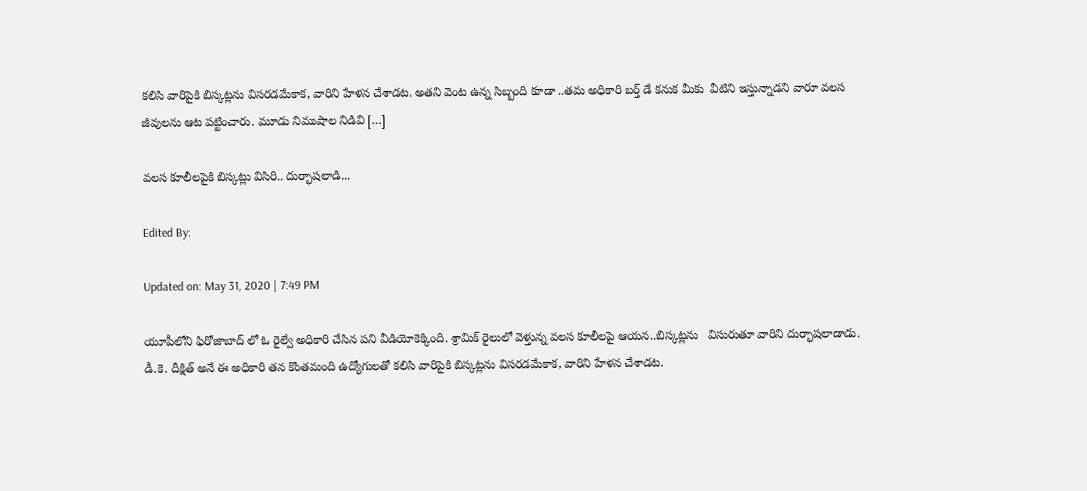కలిసి వారిపైకి బిస్కట్లను విసరడమేకాక, వారిని హేళన చేశాడట. అతని వెంట ఉన్న సిబ్బంది కూడా ..తమ అధికారి బర్త్ డే కనుక మీకు  వీటిని ఇస్తున్నాడని వారూ వలస జీవులను ఆట పట్టించారు. మూడు నిముషాల నిడివి […]

వలస కూలీలపైకి బిస్కట్లు విసిరి.. దుర్భాషలాడి...

Edited By:

Updated on: May 31, 2020 | 7:49 PM

యూపీలోని ఫిరోజాబాద్ లో ఓ రైల్వే అధికారి చేసిన పని వీడియోకెక్కింది. శ్రామిక్ రైలులో వెళ్తున్న వలస కూలీలపై ఆయన..బిస్కట్లను   విసురుతూ వారిని దుర్భాషలాడాడు. డీ.కె. దీక్షిత్ అనే ఈ అధికారి తన కొంతమంది ఉద్యోగులతో కలిసి వారిపైకి బిస్కట్లను విసరడమేకాక, వారిని హేళన చేశాడట.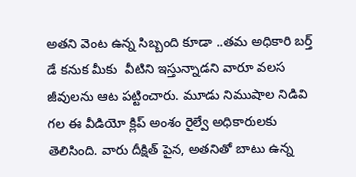అతని వెంట ఉన్న సిబ్బంది కూడా ..తమ అధికారి బర్త్ డే కనుక మీకు  వీటిని ఇస్తున్నాడని వారూ వలస జీవులను ఆట పట్టించారు. మూడు నిముషాల నిడివి గల ఈ వీడియో క్లిప్ అంశం రైల్వే అధికారులకు తెలిసింది. వారు దీక్షిత్ పైన, అతనితో బాటు ఉన్న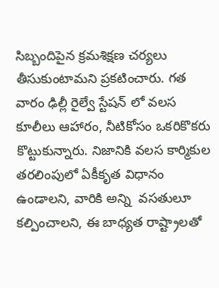సిబ్బందిపైన క్రమశిక్షణ చర్యలు తీసుకుంటామని ప్రకటించారు. గత వారం ఢిల్లీ రైల్వే స్టేషన్ లో వలస కూలీలు ఆహారం, నీటికోసం ఒకరికొకరు కొట్టుకున్నారు. నిజానికి వలస కార్మికుల తరలింపులో ఏకీకృత విధానం ఉండాలని, వారికి అన్ని  వసతులూ కల్పించాలని, ఈ బాధ్యత రాష్ట్రాలతో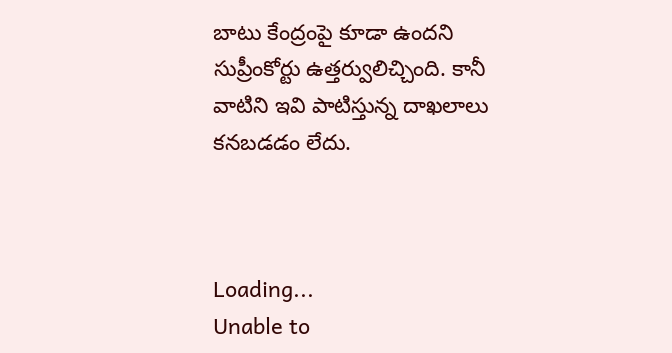బాటు కేంద్రంపై కూడా ఉందని సుప్రీంకోర్టు ఉత్తర్వులిచ్చింది. కానీ వాటిని ఇవి పాటిస్తున్న దాఖలాలు కనబడడం లేదు.



Loading...
Unable to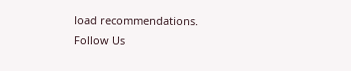load recommendations.
Follow Us